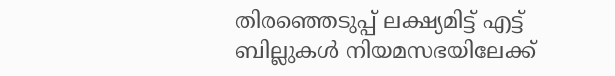തിരഞ്ഞെടുപ്പ് ലക്ഷ്യമിട്ട് എട്ട് ബില്ലുകൾ നിയമസഭയിലേക്ക്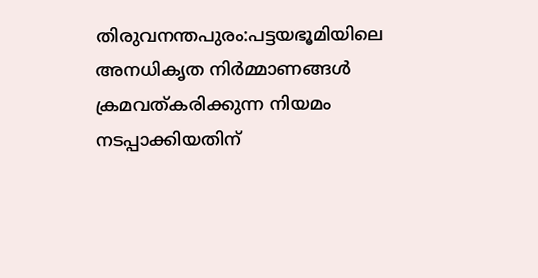തിരുവനന്തപുരം:പട്ടയഭൂമിയിലെ അനധികൃത നിർമ്മാണങ്ങൾ ക്രമവത്കരിക്കുന്ന നിയമം നടപ്പാക്കിയതിന്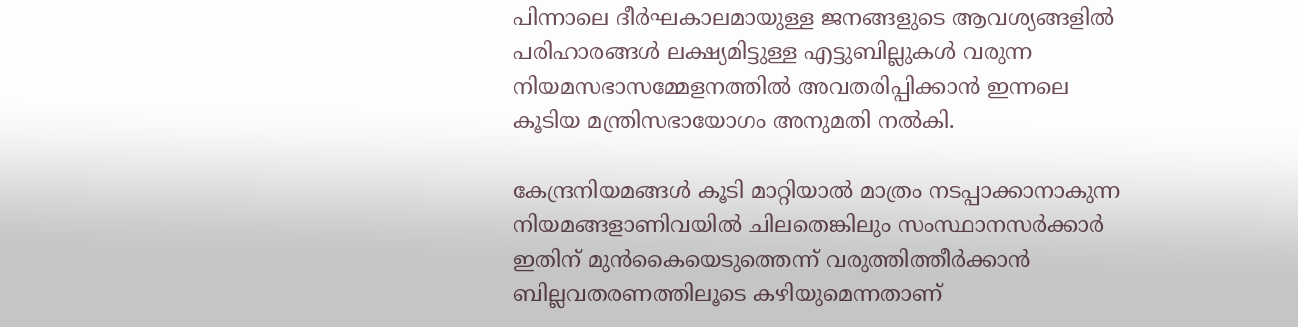പിന്നാലെ ദീർഘകാലമായുള്ള ജനങ്ങളുടെ ആവശ്യങ്ങളിൽ പരിഹാരങ്ങൾ ലക്ഷ്യമിട്ടുള്ള എട്ടുബില്ലുകൾ വരുന്ന നിയമസഭാസമ്മേളനത്തിൽ അവതരിപ്പിക്കാൻ ഇന്നലെ കൂടിയ മന്ത്രിസഭായോഗം അനുമതി നൽകി.

കേന്ദ്രനിയമങ്ങൾ കൂടി മാറ്റിയാൽ മാത്രം നടപ്പാക്കാനാകുന്ന നിയമങ്ങളാണിവയിൽ ചിലതെങ്കിലും സംസ്ഥാനസർക്കാർ ഇതിന് മുൻകൈയെടുത്തെന്ന് വരുത്തിത്തീർക്കാൻ ബില്ലവതരണത്തിലൂടെ കഴിയുമെന്നതാണ്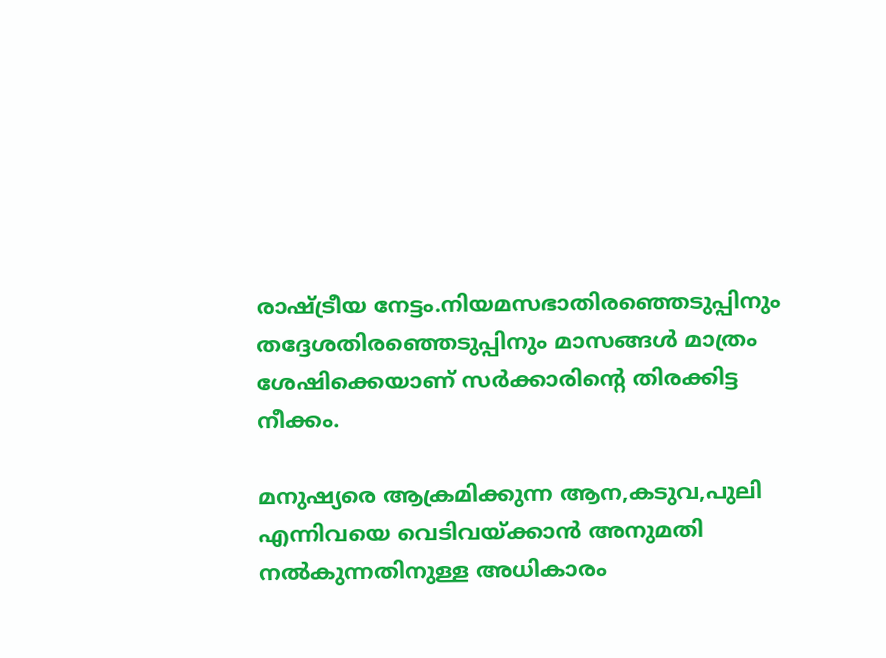രാഷ്ട്രീയ നേട്ടം.നിയമസഭാതിരഞ്ഞെടുപ്പിനും തദ്ദേശതിരഞ്ഞെടുപ്പിനും മാസങ്ങൾ മാത്രം ശേഷിക്കെയാണ് സർക്കാരിന്റെ തിരക്കിട്ട നീക്കം.

മനുഷ്യരെ ആക്രമിക്കുന്ന ആന,കടുവ,പുലി എന്നിവയെ വെടിവയ്ക്കാൻ അനുമതി നൽകുന്നതിനുള്ള അധികാരം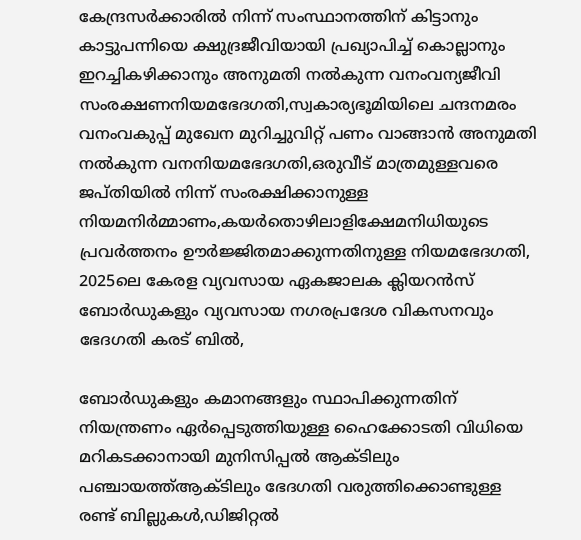കേന്ദ്രസർക്കാരിൽ നിന്ന് സംസ്ഥാനത്തിന് കിട്ടാനും കാട്ടുപന്നിയെ ക്ഷുദ്രജീവിയായി പ്രഖ്യാപിച്ച് കൊല്ലാനും ഇറച്ചികഴിക്കാനും അനുമതി നൽകുന്ന വനംവന്യജീവി സംരക്ഷണനിയമഭേദഗതി,സ്വകാര്യഭൂമിയിലെ ചന്ദനമരം വനംവകുപ്പ് മുഖേന മുറിച്ചുവിറ്റ് പണം വാങ്ങാൻ അനുമതി നൽകുന്ന വനനിയമഭേദഗതി,ഒരുവീട് മാത്രമുള്ളവരെ ജപ്തിയിൽ നിന്ന് സംരക്ഷിക്കാനുള്ള നിയമനിർമ്മാണം,കയർതൊഴിലാളിക്ഷേമനിധിയുടെ പ്രവർത്തനം ഊർജ്ജിതമാക്കുന്നതിനുള്ള നിയമഭേദഗതി, 2025ലെ കേരള വ്യവസായ ഏകജാലക ക്ലിയറൻസ് ബോർഡുകളും വ്യവസായ നഗരപ്രദേശ വികസനവും ഭേദഗതി കരട് ബിൽ,

ബോർഡുകളും കമാനങ്ങളും സ്ഥാപിക്കുന്നതിന് നിയന്ത്രണം ഏർപ്പെടുത്തിയുള്ള ഹൈക്കോടതി വിധിയെ മറികടക്കാനായി മുനിസിപ്പൽ ആക്ടിലും പഞ്ചായത്ത്ആക്ടിലും ഭേദഗതി വരുത്തിക്കൊണ്ടുള്ള രണ്ട് ബില്ലുകൾ,ഡിജിറ്റൽ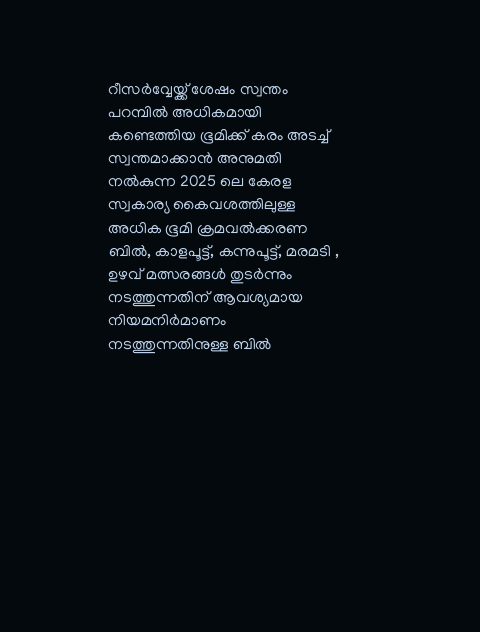റീസർവ്വേയ്ക്ക് ശേഷം സ്വന്തം പറമ്പിൽ അധികമായി കണ്ടെത്തിയ ഭൂമിക്ക് കരം അടച്ച് സ്വന്തമാക്കാൻ അനുമതി നൽകുന്ന 2025 ലെ കേരള സ്വകാര്യ കൈവശത്തിലുള്ള അധിക ഭൂമി ക്രമവൽക്കരണ ബിൽ, കാളപൂട്ട്, കന്നുപൂട്ട്, മരമടി , ഉഴവ് മത്സരങ്ങൾ തുടർന്നും നടത്തുന്നതിന് ആവശ്യമായ നിയമനിർമാണം നടത്തുന്നതിനുള്ള ബിൽ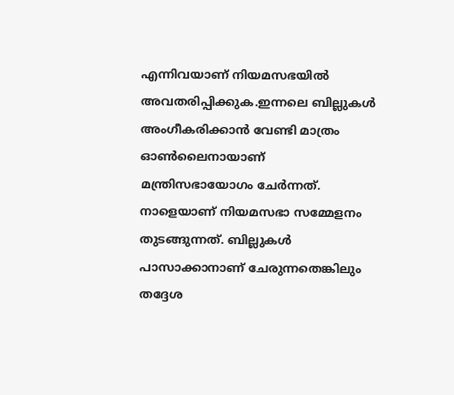എന്നിവയാണ് നിയമസഭയിൽ അവതരിപ്പിക്കുക.ഇന്നലെ ബില്ലുകൾ അംഗീകരിക്കാൻ വേണ്ടി മാത്രം ഓൺലൈനായാണ് മന്ത്രിസഭായോഗം ചേർന്നത്. നാളെയാണ്‌ നിയമസഭാ സമ്മേളനം തുടങ്ങുന്നത്. ബില്ലുകൾ പാസാക്കാനാണ് ചേരുന്നതെങ്കിലും തദ്ദേശ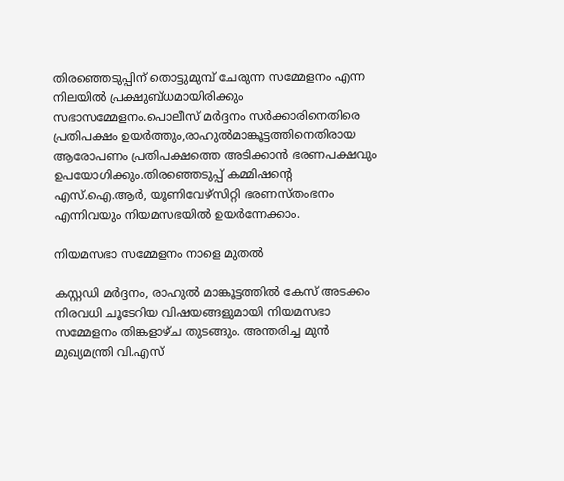തിരഞ്ഞെടുപ്പിന് തൊട്ടുമുമ്പ് ചേരുന്ന സമ്മേളനം എന്ന നിലയിൽ പ്രക്ഷുബ്‌ധമായിരിക്കും സഭാസമ്മേളനം.പൊലീസ് മർദ്ദനം സർക്കാരിനെതിരെ പ്രതിപക്ഷം ഉയർത്തും,രാഹുൽമാങ്കൂട്ടത്തിനെതിരായ ആരോപണം പ്രതിപക്ഷത്തെ അടിക്കാൻ ഭരണപക്ഷവും ഉപയോഗിക്കും.തിരഞ്ഞെടുപ്പ് കമ്മിഷന്റെ എസ്.ഐ.ആർ, യൂണിവേഴ്സിറ്റി ഭരണസ്തംഭനം എന്നിവയും നിയമസഭയിൽ ഉയർന്നേക്കാം.

നിയമസഭാ സമ്മേളനം നാളെ മുതൽ

കസ്റ്റഡി മർദ്ദനം, രാഹുൽ മാങ്കൂട്ടത്തിൽ കേസ് അടക്കം നിരവധി ചൂടേറിയ വിഷയങ്ങളുമായി നിയമസഭാ സമ്മേളനം തിങ്കളാഴ്ച തുടങ്ങും. അന്തരിച്ച മുൻ മുഖ്യമന്ത്രി വി.എസ്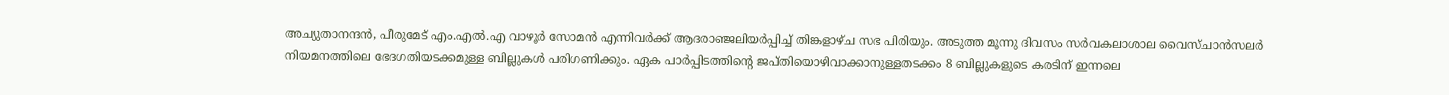അച്യുതാനന്ദൻ, പീരുമേട് എം.എൽ.എ വാഴൂർ സോമൻ എന്നിവർക്ക് ആദരാഞ്ജലിയർപ്പിച്ച് തിങ്കളാഴ്ച സഭ പിരിയും. അടുത്ത മൂന്നു ദിവസം സർവകലാശാല വൈസ്ചാൻസലർ നിയമനത്തിലെ ഭേദഗതിയടക്കമുള്ള ബില്ലുകൾ പരിഗണിക്കും. ഏക പാർപ്പിടത്തിന്റെ ജപ്തിയൊഴിവാക്കാനുള്ളതടക്കം 8 ബില്ലുകളുടെ കരടിന് ഇന്നലെ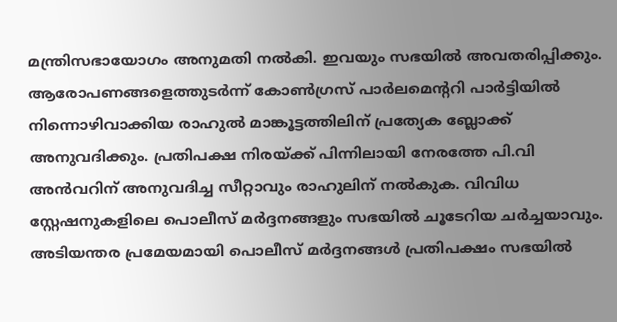മന്ത്രിസഭായോഗം അനുമതി നൽകി. ഇവയും സഭയിൽ അവതരിപ്പിക്കും.
ആരോപണങ്ങളെത്തുടർന്ന് കോൺഗ്രസ് പാർലമെന്ററി പാർട്ടിയിൽ നിന്നൊഴിവാക്കിയ രാഹുൽ മാങ്കൂട്ടത്തിലിന് പ്രത്യേക ബ്ലോക്ക് അനുവദിക്കും. പ്രതിപക്ഷ നിരയ്ക്ക് പിന്നിലായി നേരത്തേ പി.വി അൻവറിന് അനുവദിച്ച സീറ്റാവും രാഹുലിന് നൽകുക. വിവിധ സ്റ്റേഷനുകളിലെ പൊലീസ് മർദ്ദനങ്ങളും സഭയിൽ ചൂടേറിയ ചർച്ചയാവും. അടിയന്തര പ്രമേയമായി പൊലീസ് മർദ്ദനങ്ങൾ പ്രതിപക്ഷം സഭയിൽ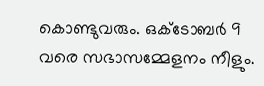കൊണ്ടുവരും. ഒക്ടോബർ 9 വരെ സഭാസമ്മേളനം നീളും.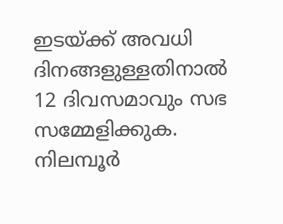ഇടയ്ക്ക് അവധി ദിനങ്ങളുള്ളതിനാൽ 12 ദിവസമാവും സഭ സമ്മേളിക്കുക. നിലമ്പൂർ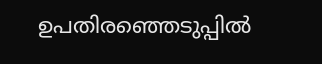ഉപതിരഞ്ഞെടുപ്പിൽ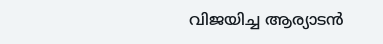വിജയിച്ച ആര്യാടൻ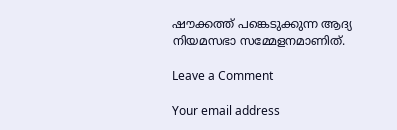ഷൗക്കത്ത് പങ്കെടുക്കുന്ന ആദ്യ നിയമസഭാ സമ്മേളനമാണിത്.

Leave a Comment

Your email address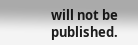will not be published.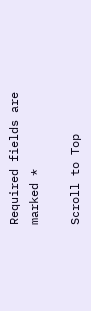Required fields are marked *

Scroll to Top